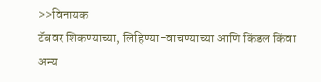>>विनायक
टॅबवर शिकण्याच्या, लिहिण्या-वाचण्याच्या आणि किंडल किंवा अन्य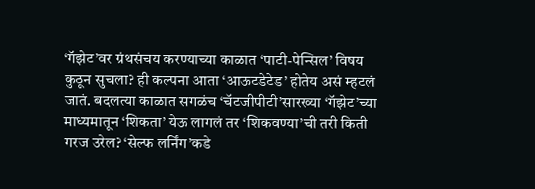‘गॅझेट’वर ग्रंथसंचय करण्याच्या काळात ‘पाटी-पेन्सिल’ विषय कुठून सुचला? ही कल्पना आता ‘आऊटडेटेड’ होतेय असं म्हटलं जातं. बदलत्या काळात सगळंच ‘चॅटजीपीटी’सारख्या ‘गॅझेट’च्या माध्यमातून ‘शिकता’ येऊ लागलं तर ‘शिकवण्या’ची तरी किती गरज उरेल? ‘सेल्फ लर्निंग’कडे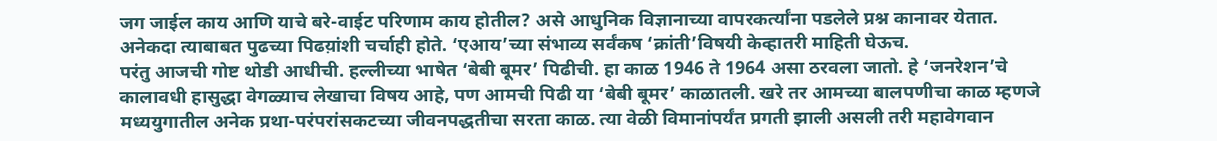जग जाईल काय आणि याचे बरे-वाईट परिणाम काय होतील? असे आधुनिक विज्ञानाच्या वापरकर्त्यांना पडलेले प्रश्न कानावर येतात. अनेकदा त्याबाबत पुढच्या पिढय़ांशी चर्चाही होते. ‘एआय’च्या संभाव्य सर्वंकष ‘क्रांती’विषयी केव्हातरी माहिती घेऊच.
परंतु आजची गोष्ट थोडी आधीची. हल्लीच्या भाषेत ‘बेबी बूमर’ पिढीची. हा काळ 1946 ते 1964 असा ठरवला जातो. हे ‘जनरेशन’चे कालावधी हासुद्धा वेगळ्याच लेखाचा विषय आहे, पण आमची पिढी या ‘बेबी बूमर’ काळातली. खरे तर आमच्या बालपणीचा काळ म्हणजे मध्ययुगातील अनेक प्रथा-परंपरांसकटच्या जीवनपद्धतीचा सरता काळ. त्या वेळी विमानांपर्यंत प्रगती झाली असली तरी महावेगवान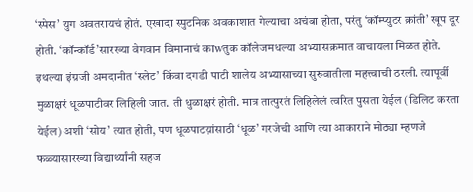‘स्पेस’ युग अवतरायचं होतं. एखादा स्पुटनिक अवकाशात गेल्याचा अचंबा होता, परंतु ‘कॉम्प्युटर क्रांती’ खूप दूर होती. ‘कॉन्कॉर्ड’सारख्या वेगवान विमानाचं काwतुक कॉलेजमधल्या अभ्यासक्रमात वाचायला मिळत होते.
इथल्या इंग्रजी अमदानीत ‘स्लेट’ किंवा दगडी पाटी शालेय अभ्यासाच्या सुरुवातीला महत्त्वाची ठरली. त्यापूर्वी मुळाक्षरं धूळपाटीवर लिहिली जात. ती धुळाक्षरं होती. मात्र तात्पुरतं लिहिलेलं त्वरित पुसता येईल (डिलिट करता येईल) अशी ‘सोय’ त्यात होती, पण धूळपाटय़ांसाठी ‘धूळ’ गरजेची आणि त्या आकाराने मोठ्या म्हणजे फळ्यासारख्या विद्यार्थ्यांनी सहज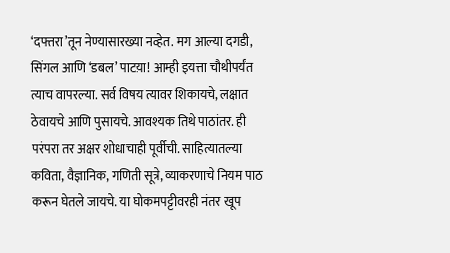‘दफ्तरा’तून नेण्यासारख्या नव्हेत. मग आल्या दगडी, सिंगल आणि ‘डबल’ पाटय़ा! आम्ही इयत्ता चौथीपर्यंत त्याच वापरल्या. सर्व विषय त्यावर शिकायचे, लक्षात ठेवायचे आणि पुसायचे. आवश्यक तिथे पाठांतर. ही परंपरा तर अक्षर शोधाचाही पूर्वीची. साहित्यातल्या कविता, वैज्ञानिक, गणिती सूत्रे, व्याकरणाचे नियम पाठ करून घेतले जायचे. या घोकमपट्टीवरही नंतर खूप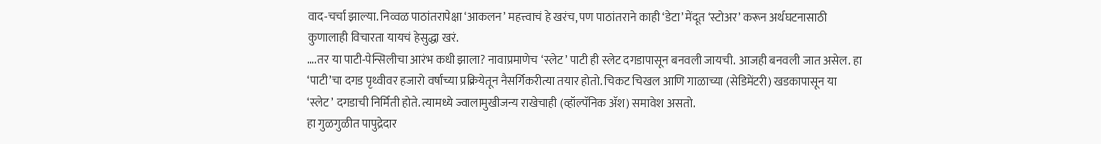वाद-चर्चा झाल्या. निव्वळ पाठांतरापेक्षा ‘आकलन’ महत्त्वाचं हे खरंच, पण पाठांतराने काही ‘डेटा’ मेंदूत ‘स्टोअर’ करून अर्थघटनासाठी कुणालाही विचारता यायचं हेसुद्धा खरं.
….तर या पाटी-पेन्सिलीचा आरंभ कधी झाला? नावाप्रमाणेच ‘स्लेट’ पाटी ही स्लेट दगडापासून बनवली जायची. आजही बनवली जात असेल. हा ‘पाटी’चा दगड पृथ्वीवर हजारो वर्षांच्या प्रक्रियेतून नैसर्गिकरीत्या तयार होतो. चिकट चिखल आणि गाळाच्या (सेडिमेंटरी) खडकापासून या ‘स्लेट’ दगडाची निर्मिती होते. त्यामध्ये ज्वालामुखीजन्य राखेचाही (व्हॉल्पॅनिक ॲश) समावेश असतो.
हा गुळगुळीत पापुद्रेदार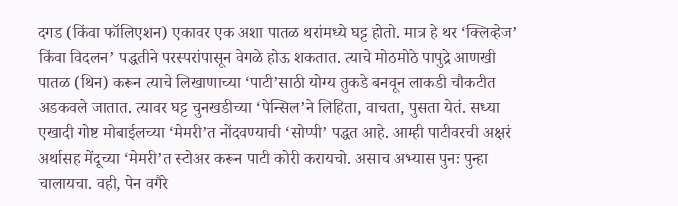दगड (किंवा फॉलिएशन) एकावर एक अशा पातळ थरांमध्ये घट्ट होतो. मात्र हे थर ‘क्लिव्हेज’ किंवा विदलन’ पद्धतीने परस्परांपासून वेगळे होऊ शकतात. त्याचे मोठमोठे पापुद्रे आणखी पातळ (थिन) करून त्याचे लिखाणाच्या ‘पाटी’साठी योग्य तुकडे बनवून लाकडी चौकटीत अडकवले जातात. त्यावर घट्ट चुनखडीच्या ‘पेन्सिल’ने लिहिता, वाचता, पुसता येतं. सध्या एखादी गोष्ट मोबाईलच्या ‘मेमरी’त नोंदवण्याची ‘सोप्पी’ पद्धत आहे. आम्ही पाटीवरची अक्षरं अर्थासह मेंदूच्या ‘मेमरी’त स्टोअर करून पाटी कोरी करायचो. असाच अभ्यास पुनः पुन्हा चालायचा. वही, पेन वगैरे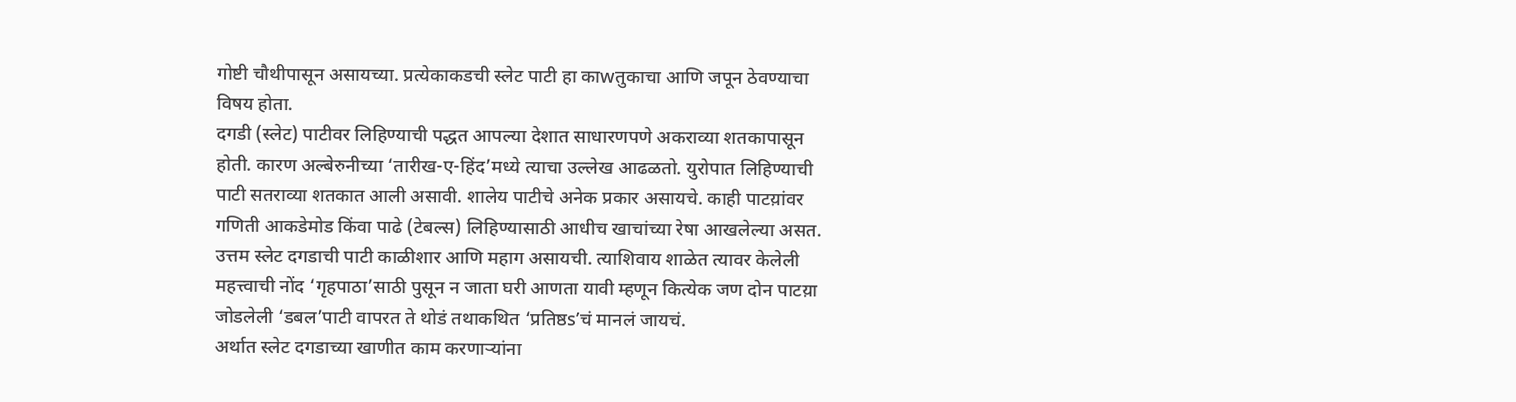गोष्टी चौथीपासून असायच्या. प्रत्येकाकडची स्लेट पाटी हा काwतुकाचा आणि जपून ठेवण्याचा विषय होता.
दगडी (स्लेट) पाटीवर लिहिण्याची पद्धत आपल्या देशात साधारणपणे अकराव्या शतकापासून होती. कारण अल्बेरुनीच्या ‘तारीख-ए-हिंद’मध्ये त्याचा उल्लेख आढळतो. युरोपात लिहिण्याची पाटी सतराव्या शतकात आली असावी. शालेय पाटीचे अनेक प्रकार असायचे. काही पाटय़ांवर गणिती आकडेमोड किंवा पाढे (टेबल्स) लिहिण्यासाठी आधीच खाचांच्या रेषा आखलेल्या असत. उत्तम स्लेट दगडाची पाटी काळीशार आणि महाग असायची. त्याशिवाय शाळेत त्यावर केलेली महत्त्वाची नोंद ‘गृहपाठा’साठी पुसून न जाता घरी आणता यावी म्हणून कित्येक जण दोन पाटय़ा जोडलेली ‘डबल’पाटी वापरत ते थोडं तथाकथित ‘प्रतिष्ठs’चं मानलं जायचं.
अर्थात स्लेट दगडाच्या खाणीत काम करणाऱ्यांना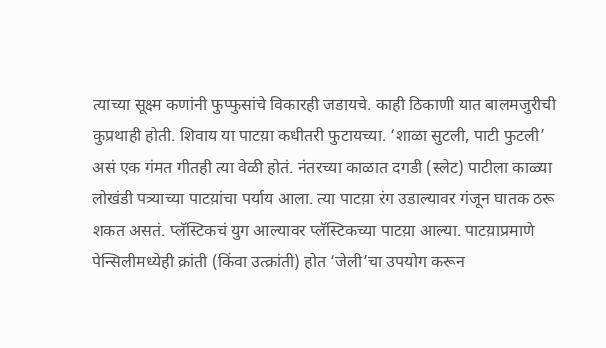त्याच्या सूक्ष्म कणांनी फुप्फुसांचे विकारही जडायचे. काही ठिकाणी यात बालमजुरीची कुप्रथाही होती. शिवाय या पाटय़ा कधीतरी फुटायच्या. ‘शाळा सुटली, पाटी फुटली’ असं एक गंमत गीतही त्या वेळी होतं. नंतरच्या काळात दगडी (स्लेट) पाटीला काळ्या लोखंडी पत्र्याच्या पाटय़ांचा पर्याय आला. त्या पाटय़ा रंग उडाल्यावर गंजून घातक ठरू शकत असतं. प्लॅस्टिकचं युग आल्यावर प्लॅस्टिकच्या पाटय़ा आल्या. पाटय़ाप्रमाणे पेन्सिलीमध्येही क्रांती (किंवा उत्क्रांती) होत ‘जेली’चा उपयोग करून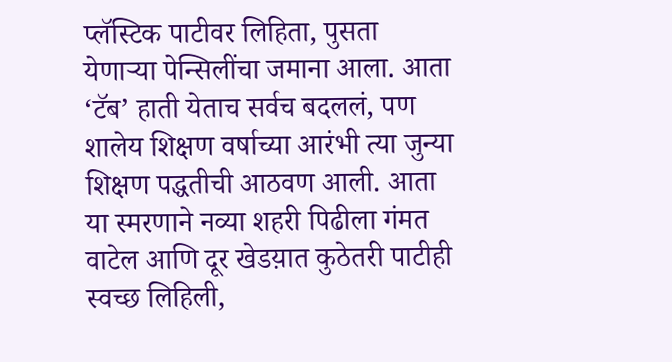प्लॅस्टिक पाटीवर लिहिता, पुसता येणाऱ्या पेन्सिलींचा जमाना आला. आता ‘टॅब’ हाती येताच सर्वच बदललं, पण शालेय शिक्षण वर्षाच्या आरंभी त्या जुन्या शिक्षण पद्धतीची आठवण आली. आता या स्मरणाने नव्या शहरी पिढीला गंमत वाटेल आणि दूर खेडय़ात कुठेतरी पाटीही स्वच्छ लिहिली,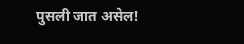पुसली जात असेल!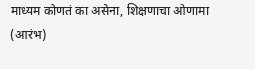माध्यम कोणतं का असेना, शिक्षणाचा ओणामा (आरंभ)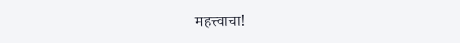महत्त्वाचा!